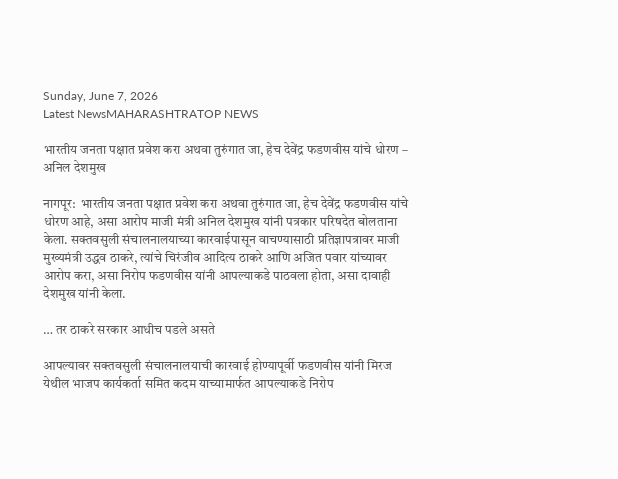Sunday, June 7, 2026
Latest NewsMAHARASHTRATOP NEWS

भारतीय जनता पक्षात प्रवेश करा अथवा तुरुंगात जा, हेच देवेंद्र फडणवीस यांचे धोरण – अनिल देशमुख

नागपूर:  भारतीय जनता पक्षात प्रवेश करा अथवा तुरुंगात जा, हेच देवेंद्र फडणवीस यांचे धोरण आहे, असा आरोप माजी मंत्री अनिल देशमुख यांनी पत्रकार परिषदेत बोलताना केला. सक्तवसुली संचालनालयाच्या कारवाईपासून वाचण्यासाठी प्रतिज्ञापत्रावर माजी मुख्यमंत्री उद्धव ठाकरे, त्यांचे चिरंजीव आदित्य ठाकरे आणि अजित पवार यांच्यावर आरोप करा, असा निरोप फडणवीस यांनी आपल्याकडे पाठवला होता, असा दावाही देशमुख यांनी केला.

… तर ठाकरे सरकार आधीच पडले असते

आपल्यावर सक्तवसुली संचालनालयाची कारवाई होण्यापूर्वी फडणवीस यांनी मिरज येथील भाजप कार्यकर्ता समित कदम याच्यामार्फत आपल्याकडे निरोप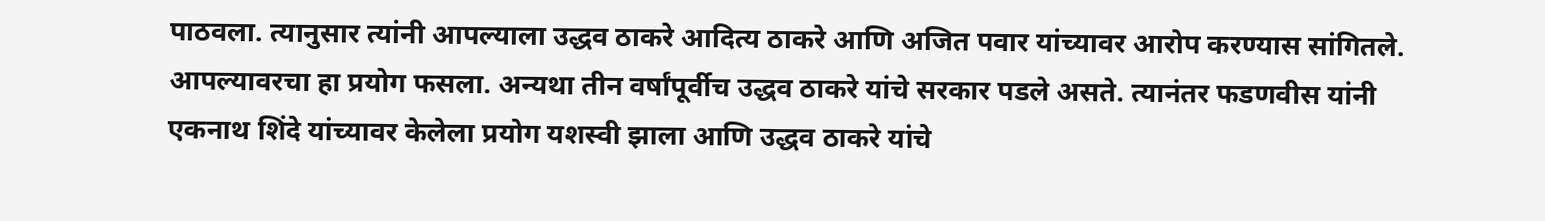पाठवला. त्यानुसार त्यांनी आपल्याला उद्धव ठाकरे आदित्य ठाकरे आणि अजित पवार यांच्यावर आरोप करण्यास सांगितले. आपल्यावरचा हा प्रयोग फसला. अन्यथा तीन वर्षांपूर्वीच उद्धव ठाकरे यांचे सरकार पडले असते. त्यानंतर फडणवीस यांनी एकनाथ शिंदे यांच्यावर केलेला प्रयोग यशस्वी झाला आणि उद्धव ठाकरे यांचे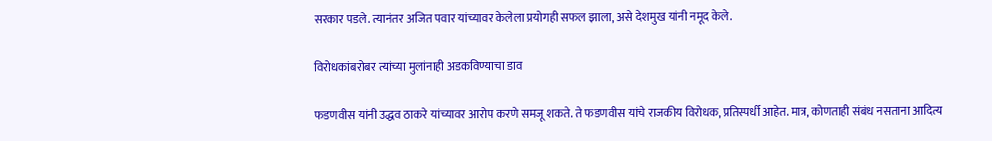सरकार पडले. त्यानंतर अजित पवार यांच्यावर केलेला प्रयोगही सफल झाला, असे देशमुख यांनी नमूद केले.

विरोधकांबरोबर त्यांच्या मुलांनाही अडकविण्याचा डाव

फडणवीस यांनी उद्धव ठाकरे यांच्यावर आरोप करणे समजू शकते. ते फडणवीस यांचे राजकीय विरोधक, प्रतिस्पर्धी आहेत. मात्र, कोणताही संबंध नसताना आदित्य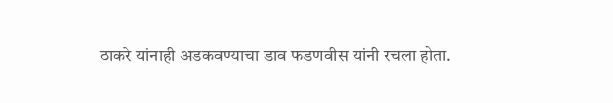ठाकरे यांनाही अडकवण्याचा डाव फडणवीस यांनी रचला होता.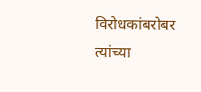विरोधकांबरोबर त्यांच्या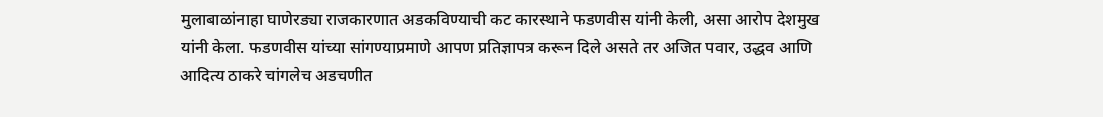मुलाबाळांनाहा घाणेरड्या राजकारणात अडकविण्याची कट कारस्थाने फडणवीस यांनी केली, असा आरोप देशमुख यांनी केला. फडणवीस यांच्या सांगण्याप्रमाणे आपण प्रतिज्ञापत्र करून दिले असते तर अजित पवार, उद्धव आणि आदित्य ठाकरे चांगलेच अडचणीत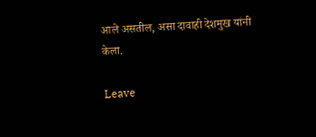आले असतील, असा दावाही देशमुख यांनी केला.

Leave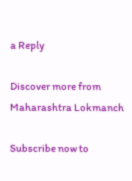a Reply

Discover more from Maharashtra Lokmanch

Subscribe now to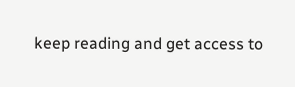keep reading and get access to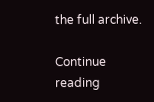the full archive.

Continue reading